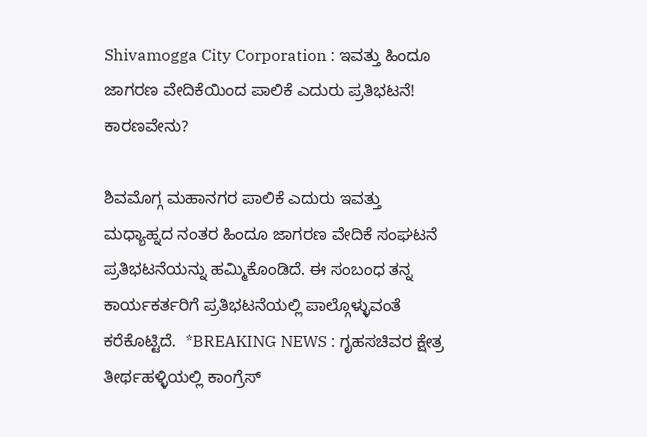Shivamogga City Corporation : ಇವತ್ತು ಹಿಂದೂ ಜಾಗರಣ ವೇದಿಕೆಯಿಂದ ಪಾಲಿಕೆ ಎದುರು ಪ್ರತಿಭಟನೆ! ಕಾರಣವೇನು?

ಶಿವಮೊಗ್ಗ ಮಹಾನಗರ ಪಾಲಿಕೆ ಎದುರು ಇವತ್ತು ಮಧ್ಯಾಹ್ನದ ನಂತರ ಹಿಂದೂ ಜಾಗರಣ ವೇದಿಕೆ ಸಂಘಟನೆ ಪ್ರತಿಭಟನೆಯನ್ನು ಹಮ್ಮಿಕೊಂಡಿದೆ. ಈ ಸಂಬಂಧ ತನ್ನ ಕಾರ್ಯಕರ್ತರಿಗೆ ಪ್ರತಿಭಟನೆಯಲ್ಲಿ ಪಾಲ್ಗೊಳ್ಳುವಂತೆ ಕರೆಕೊಟ್ಟಿದೆ.  *BREAKING NEWS : ಗೃಹಸಚಿವರ ಕ್ಷೇತ್ರ ತೀರ್ಥಹಳ್ಳಿಯಲ್ಲಿ ಕಾಂಗ್ರೆಸ್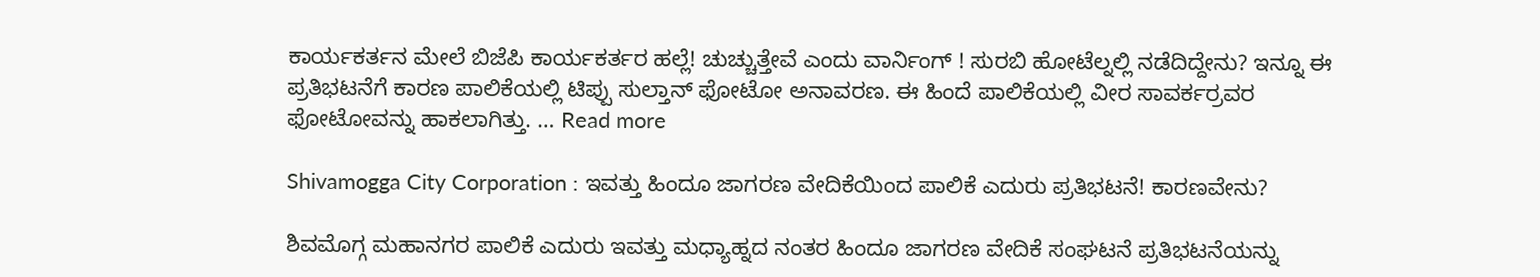ಕಾರ್ಯಕರ್ತನ ಮೇಲೆ ಬಿಜೆಪಿ ಕಾರ್ಯಕರ್ತರ ಹಲ್ಲೆ! ಚುಚ್ಚುತ್ತೇವೆ ಎಂದು ವಾರ್ನಿಂಗ್ ! ಸುರಬಿ ಹೋಟೆಲ್ನಲ್ಲಿ ನಡೆದಿದ್ದೇನು? ಇನ್ನೂ ಈ ಪ್ರತಿಭಟನೆಗೆ ಕಾರಣ ಪಾಲಿಕೆಯಲ್ಲಿ ಟಿಪ್ಪು ಸುಲ್ತಾನ್ ಫೋಟೋ ಅನಾವರಣ. ಈ ಹಿಂದೆ ಪಾಲಿಕೆಯಲ್ಲಿ ವೀರ ಸಾವರ್ಕರ್ರವರ ಫೋಟೋವನ್ನು ಹಾಕಲಾಗಿತ್ತು. … Read more

Shivamogga City Corporation : ಇವತ್ತು ಹಿಂದೂ ಜಾಗರಣ ವೇದಿಕೆಯಿಂದ ಪಾಲಿಕೆ ಎದುರು ಪ್ರತಿಭಟನೆ! ಕಾರಣವೇನು?

ಶಿವಮೊಗ್ಗ ಮಹಾನಗರ ಪಾಲಿಕೆ ಎದುರು ಇವತ್ತು ಮಧ್ಯಾಹ್ನದ ನಂತರ ಹಿಂದೂ ಜಾಗರಣ ವೇದಿಕೆ ಸಂಘಟನೆ ಪ್ರತಿಭಟನೆಯನ್ನು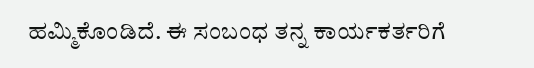ಹಮ್ಮಿಕೊಂಡಿದೆ. ಈ ಸಂಬಂಧ ತನ್ನ ಕಾರ್ಯಕರ್ತರಿಗೆ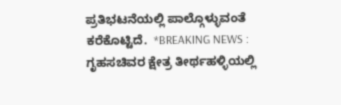ಪ್ರತಿಭಟನೆಯಲ್ಲಿ ಪಾಲ್ಗೊಳ್ಳುವಂತೆ ಕರೆಕೊಟ್ಟಿದೆ.  *BREAKING NEWS : ಗೃಹಸಚಿವರ ಕ್ಷೇತ್ರ ತೀರ್ಥಹಳ್ಳಿಯಲ್ಲಿ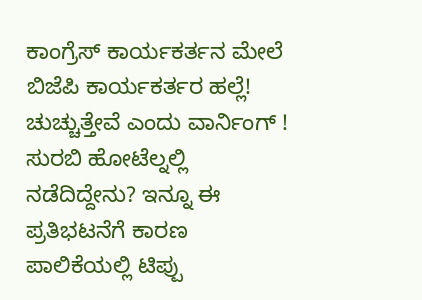ಕಾಂಗ್ರೆಸ್ ಕಾರ್ಯಕರ್ತನ ಮೇಲೆ ಬಿಜೆಪಿ ಕಾರ್ಯಕರ್ತರ ಹಲ್ಲೆ! ಚುಚ್ಚುತ್ತೇವೆ ಎಂದು ವಾರ್ನಿಂಗ್ ! ಸುರಬಿ ಹೋಟೆಲ್ನಲ್ಲಿ ನಡೆದಿದ್ದೇನು? ಇನ್ನೂ ಈ ಪ್ರತಿಭಟನೆಗೆ ಕಾರಣ ಪಾಲಿಕೆಯಲ್ಲಿ ಟಿಪ್ಪು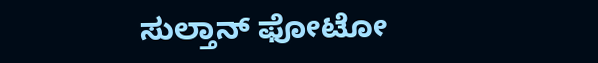ಸುಲ್ತಾನ್ ಫೋಟೋ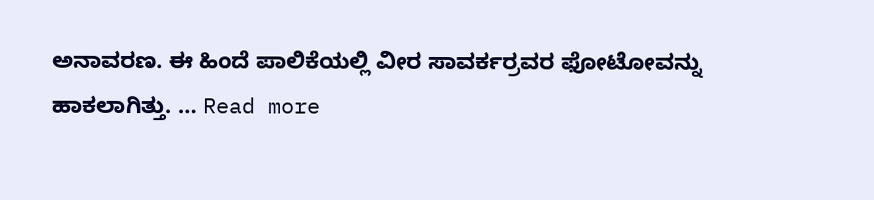ಅನಾವರಣ. ಈ ಹಿಂದೆ ಪಾಲಿಕೆಯಲ್ಲಿ ವೀರ ಸಾವರ್ಕರ್ರವರ ಫೋಟೋವನ್ನು ಹಾಕಲಾಗಿತ್ತು. … Read more